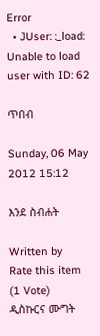Error
  • JUser: :_load: Unable to load user with ID: 62

ጥበብ

Sunday, 06 May 2012 15:12

እንደ ስብሐት

Written by
Rate this item
(1 Vote)
ዲስኩርና ሙግት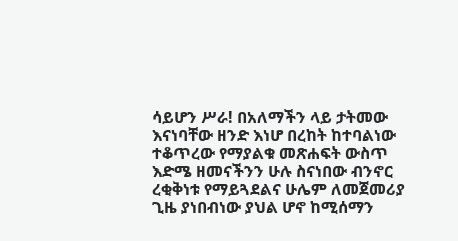ሳይሆን ሥራ! በአለማችን ላይ ታትመው እናነባቸው ዘንድ እነሆ በረከት ከተባልነው ተቆጥረው የማያልቁ መጽሐፍት ውስጥ እድሜ ዘመናችንን ሁሉ ስናነበው ብንኖር ረቂቅነቱ የማይጓደልና ሁሌም ለመጀመሪያ ጊዜ ያነበብነው ያህል ሆኖ ከሚሰማን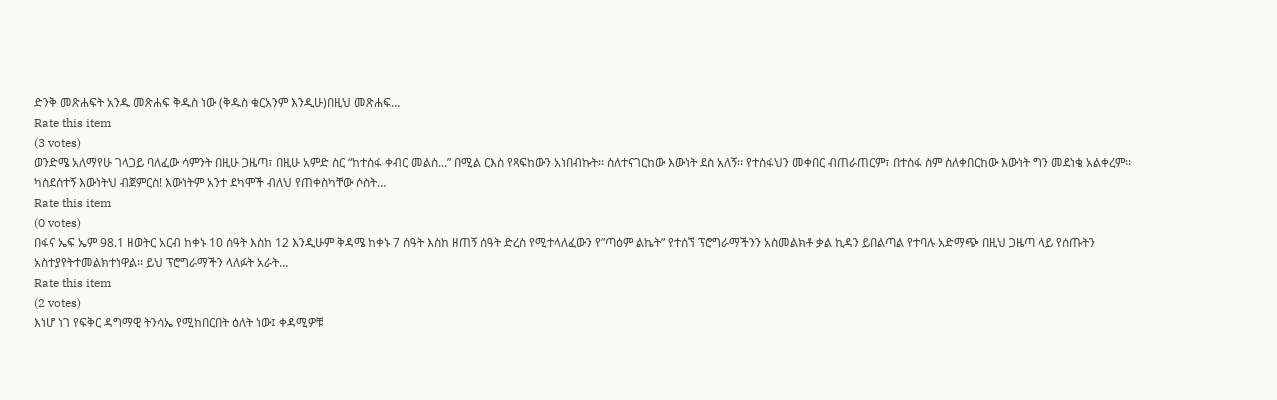ድንቅ መጽሐፍት አንዱ መጽሐፍ ቅዱስ ነው (ቅዱስ ቁርአንም እንዲሁ)በዚህ መጽሐፍ…
Rate this item
(3 votes)
ወንድሜ አለማየሁ ገላጋይ ባለፈው ሳምንት በዚሁ ጋዜጣ፣ በዚሁ አምድ ስር “ከተስፋ ቀብር መልስ...” በሚል ርእስ የጻፍከውን አነበብኩት፡፡ ስለተናገርከው እውነት ደስ አለኝ፡፡ የተስፋህን መቀበር ብጠራጠርም፣ በተስፋ ስም ስለቀበርከው እውነት ግን መደነቄ አልቀረም፡፡ ካስደሰተኝ እውነትህ ብጀምርስ! እውነትም አንተ ደካሞች ብለህ የጠቀስካቸው ሶስት…
Rate this item
(0 votes)
በፋና ኤፍ ኤም 98.1 ዘወትር አርብ ከቀኑ 10 ሰዓት እስከ 12 እንዲሁም ቅዳሜ ከቀኑ 7 ሰዓት እስከ ዘጠኝ ሰዓት ድረስ የሚተላለፈውን የ”ጣዕም ልኬት” የተሰኘ ፕሮግራማችንን አስመልክቶ ቃል ኪዳን ይበልጣል የተባሉ አድማጭ በዚህ ጋዜጣ ላይ የሰጡትን አስተያየትተመልክተነዋል፡፡ ይህ ፕሮግራማችን ላለፉት አራት…
Rate this item
(2 votes)
እነሆ ነገ የፍቅር ዳግማዊ ትንሳኤ የሚከበርበት ዕለት ነው፤ ቀዳሚዎቹ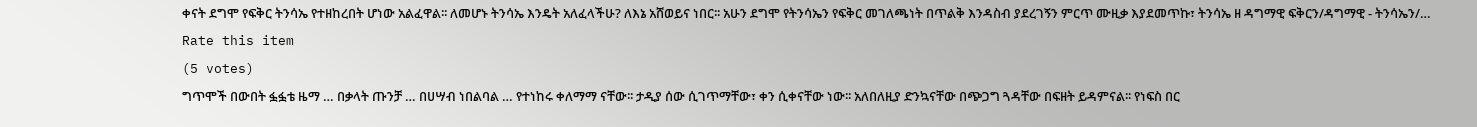ቀናት ደግሞ የፍቅር ትንሳኤ የተዘከረበት ሆነው አልፈዋል፡፡ ለመሆኑ ትንሳኤ እንዴት አለፈላችሁ? ለእኔ አሸወይና ነበር፡፡ አሁን ደግሞ የትንሳኤን የፍቅር መገለጫነት በጥልቅ እንዳስብ ያደረገኝን ምርጥ ሙዚቃ እያደመጥኩ፣ ትንሳኤ ዘ ዳግማዊ ፍቅርን/ዳግማዊ - ትንሳኤን/…
Rate this item
(5 votes)
ግጥሞች በውበት ፏፏቴ ዜማ … በቃላት ጡንቻ … በሀሣብ ነበልባል … የተነከሩ ቀለማማ ናቸው፡፡ ታዲያ ሰው ሲገጥማቸው፣ ቀን ሲቀናቸው ነው፡፡ አለበለዚያ ድንኳናቸው በጭጋግ ጓዳቸው በፍዘት ይዳምናል፡፡ የነፍስ በር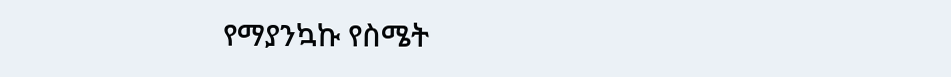የማያንኳኩ የስሜት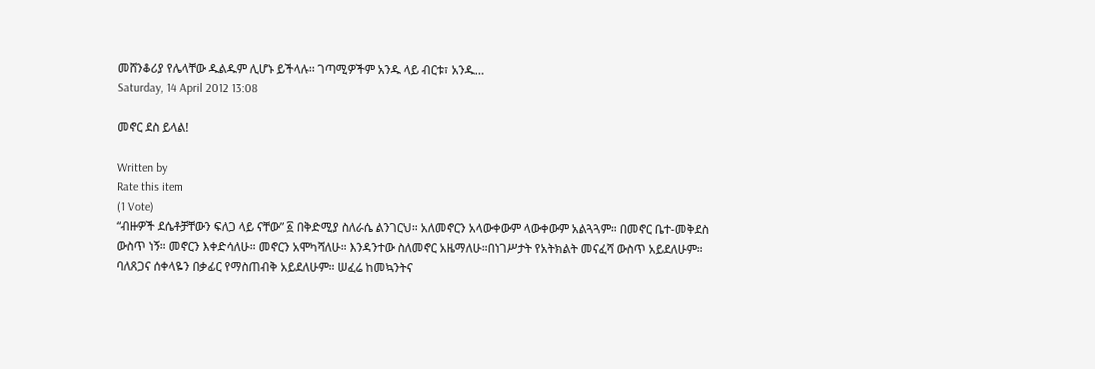መሸንቆሪያ የሌላቸው ዱልዱም ሊሆኑ ይችላሉ፡፡ ገጣሚዎችም አንዱ ላይ ብርቱ፣ አንዱ…
Saturday, 14 April 2012 13:08

መኖር ደስ ይላል!

Written by
Rate this item
(1 Vote)
“ብዙዎች ደሴቶቻቸውን ፍለጋ ላይ ናቸው” ፩ በቅድሚያ ስለራሴ ልንገርህ። አለመኖርን አላውቀውም ላውቀውም አልጓጓም። በመኖር ቤተ-መቅደስ ውስጥ ነኝ። መኖርን እቀድሳለሁ። መኖርን አሞካሻለሁ። እንዳንተው ስለመኖር አዜማለሁ።በነገሥታት የአትክልት መናፈሻ ውስጥ አይደለሁም። ባለጸጋና ሰቀላዬን በቃፊር የማስጠብቅ አይደለሁም። ሠፈሬ ከመኳንትና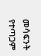መሳፍንት የተጣጋም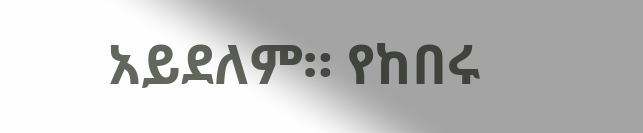አይደለም። የከበሩ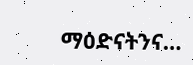ማዕድናትንና…